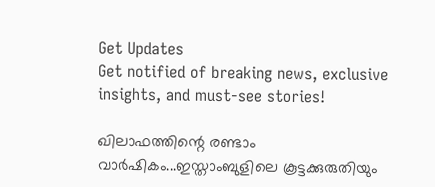Get Updates
Get notified of breaking news, exclusive insights, and must-see stories!

ഖിലാഫത്തിന്റെ രണ്ടാം വാര്‍ഷികം...ഇസ്താംബുളിലെ കൂട്ടക്കുരുതിയും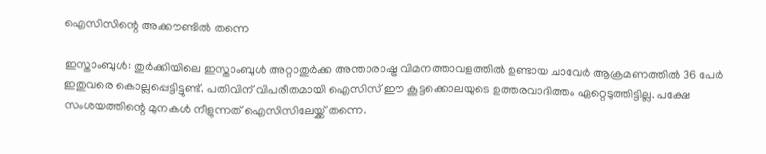ഐസിസിന്റെ അക്കൗണ്ടില്‍ തന്നെ

ഇസ്താംബുള്‍: തുര്‍ക്കിയിലെ ഇസ്താംബുള്‍ അറ്റാതുര്‍ക്ക അന്താരാഷ്ട്ര വിമനത്താവളത്തില്‍ ഉണ്ടായ ചാവേര്‍ ആക്രമണത്തില്‍ 36 പേര്‍ ഇതുവരെ കൊല്ലപ്പെട്ടിട്ടുണ്ട്. പതിവിന് വിപരീതമായി ഐസിസ് ഈ കൂട്ടക്കൊലയുടെ ഉത്തരവാദിത്തം ഏറ്റെടുത്തിട്ടില്ല. പക്ഷേ സംശയത്തിന്റെ മുനകള്‍ നീളുന്നത് ഐസിസിലേയ്ക്ക് തന്നെ.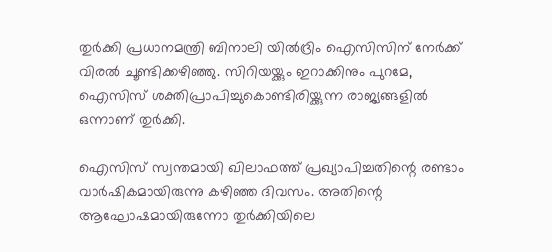തുര്‍ക്കി പ്രധാനമന്ത്രി ബിനാലി യില്‍ദ്രിം ഐസിസിന് നേര്‍ക്ക് വിരല്‍ ചൂണ്ടിക്കഴിഞ്ഞു. സിറിയയ്ക്കും ഇറാക്കിനും പുറമേ, ഐസിസ് ശക്തിപ്രാപിച്ചുകൊണ്ടിരിയ്ക്കുന്ന രാജ്യങ്ങളില്‍ ഒന്നാണ് തുര്‍ക്കി.

ഐസിസ് സ്വന്തമായി ഖിലാഫത്ത് പ്രഖ്യാപിച്ചതിന്റെ രണ്ടാം വാര്‍ഷികമായിരുന്നു കഴിഞ്ഞ ദിവസം. അതിന്റെ ആഘോഷമായിരുന്നോ തുര്‍ക്കിയിലെ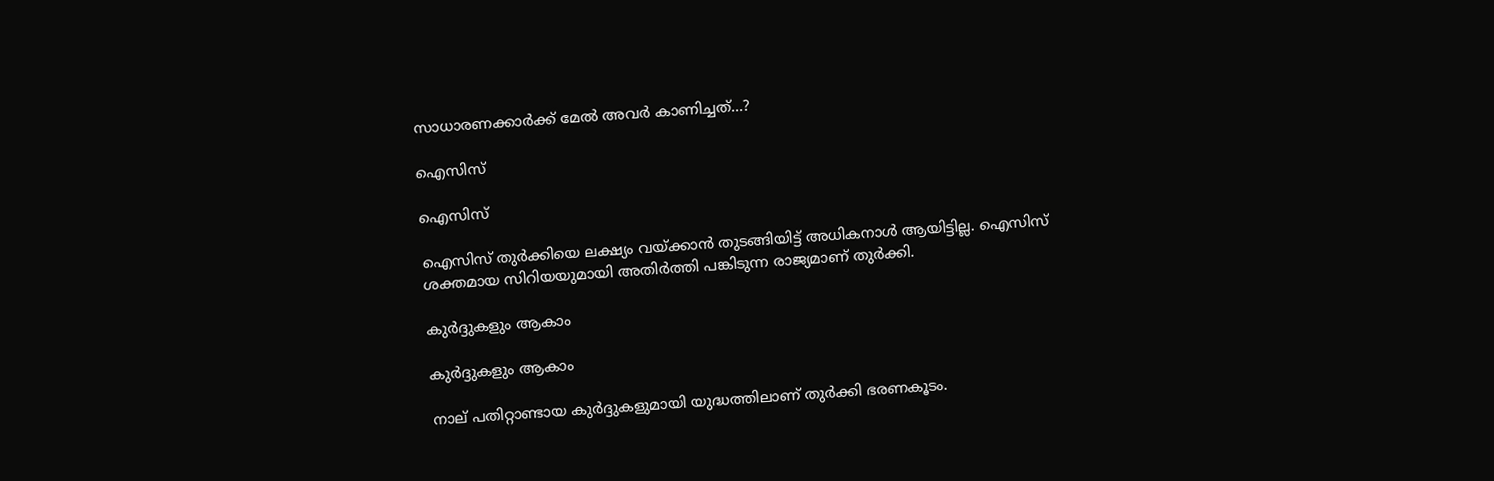സാധാരണക്കാര്‍ക്ക് മേല്‍ അവര്‍ കാണിച്ചത്...?

ഐസിസ്

ഐസിസ്

ഐസിസ് തുര്‍ക്കിയെ ലക്ഷ്യം വയ്ക്കാന്‍ തുടങ്ങിയിട്ട് അധികനാള്‍ ആയിട്ടില്ല. ഐസിസ് ശക്തമായ സിറിയയുമായി അതിര്‍ത്തി പങ്കിടുന്ന രാജ്യമാണ് തുര്‍ക്കി.

കുര്‍ദ്ദുകളും ആകാം

കുര്‍ദ്ദുകളും ആകാം

നാല് പതിറ്റാണ്ടായ കുര്‍ദ്ദുകളുമായി യുദ്ധത്തിലാണ് തുര്‍ക്കി ഭരണകൂടം.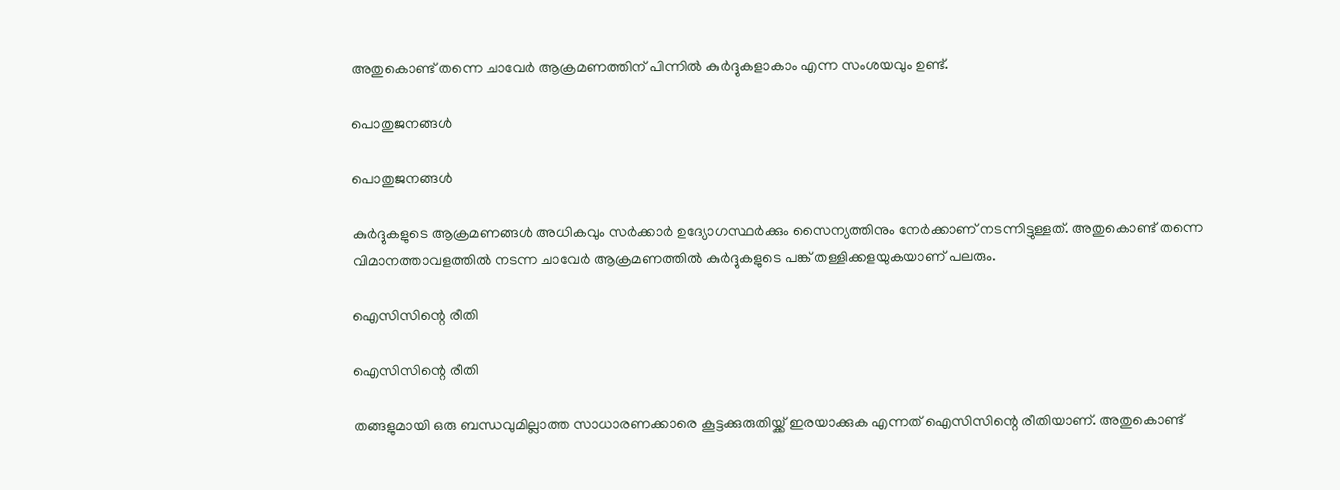അതുകൊണ്ട് തന്നെ ചാവേര്‍ ആക്രമണത്തിന് പിന്നില്‍ കുര്‍ദ്ദുകളാകാം എന്ന സംശയവും ഉണ്ട്.

പൊതുജനങ്ങള്‍

പൊതുജനങ്ങള്‍

കുര്‍ദ്ദുകളുടെ ആക്രമണങ്ങള്‍ അധികവും സര്‍ക്കാര്‍ ഉദ്യോഗസ്ഥര്‍ക്കും സൈന്യത്തിനും നേര്‍ക്കാണ് നടന്നിട്ടുള്ളത്. അതുകൊണ്ട് തന്നെ വിമാനത്താവളത്തില്‍ നടന്ന ചാവേര്‍ ആക്രമണത്തില്‍ കുര്‍ദ്ദുകളുടെ പങ്ക് തള്ളിക്കളയുകയാണ് പലരും.

ഐസിസിന്റെ രീതി

ഐസിസിന്റെ രീതി

തങ്ങളുമായി ഒരു ബന്ധവുമില്ലാത്ത സാധാരണക്കാരെ കൂട്ടക്കുരുതിയ്ക്ക് ഇരയാക്കുക എന്നത് ഐസിസിന്റെ രീതിയാണ്. അതുകൊണ്ട്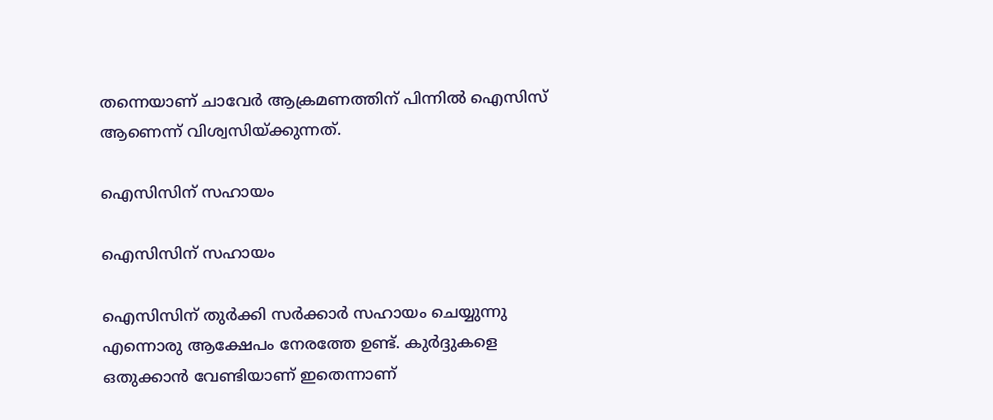തന്നെയാണ് ചാവേര്‍ ആക്രമണത്തിന് പിന്നില്‍ ഐസിസ് ആണെന്ന് വിശ്വസിയ്ക്കുന്നത്.

ഐസിസിന് സഹായം

ഐസിസിന് സഹായം

ഐസിസിന് തുര്‍ക്കി സര്‍ക്കാര്‍ സഹായം ചെയ്യുന്നു എന്നൊരു ആക്ഷേപം നേരത്തേ ഉണ്ട്. കുര്‍ദ്ദുകളെ ഒതുക്കാന്‍ വേണ്ടിയാണ് ഇതെന്നാണ്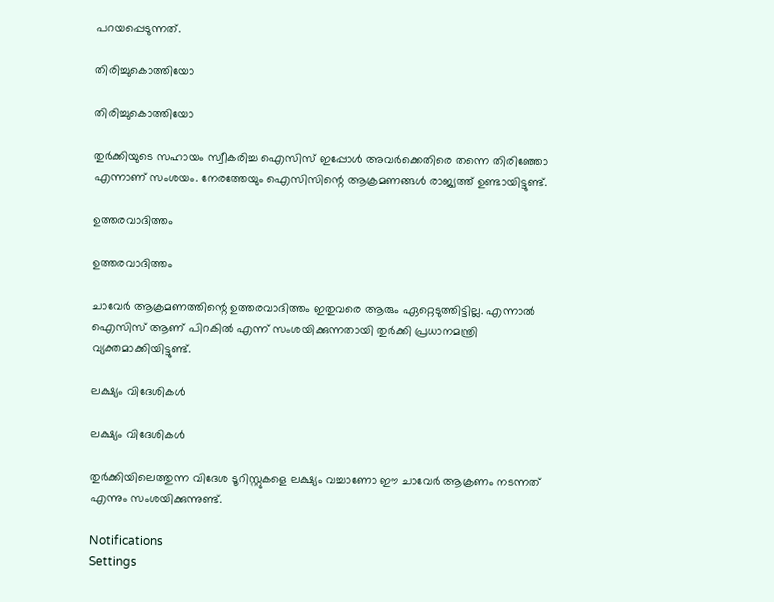പറയപ്പെടുന്നത്.

തിരിച്ചുകൊത്തിയോ

തിരിച്ചുകൊത്തിയോ

തുര്‍ക്കിയുടെ സഹായം സ്വീകരിച്ച ഐസിസ് ഇപ്പോള്‍ അവര്‍ക്കെതിരെ തന്നെ തിരിഞ്ഞോ എന്നാണ് സംശയം. നേരത്തേയും ഐസിസിന്റെ ആക്രമണങ്ങള്‍ രാജ്യത്ത് ഉണ്ടായിട്ടുണ്ട്.

ഉത്തരവാദിത്തം

ഉത്തരവാദിത്തം

ചാവേര്‍ ആക്രമണത്തിന്റെ ഉത്തരവാദിത്തം ഇതുവരെ ആരും ഏറ്റെടുത്തിട്ടില്ല. എന്നാല്‍ ഐസിസ് ആണ് പിറകില്‍ എന്ന് സംശയിക്കുന്നതായി തുര്‍ക്കി പ്രധാനമന്ത്രി വ്യക്തമാക്കിയിട്ടുണ്ട്.

ലക്ഷ്യം വിദേശികള്‍

ലക്ഷ്യം വിദേശികള്‍

തുര്‍ക്കിയിലെത്തുന്ന വിദേശ ടൂറിസ്റ്റുകളെ ലക്ഷ്യം വച്ചാണോ ഈ ചാവേര്‍ ആക്രണം നടന്നത് എന്നും സംശയിക്കുന്നുണ്ട്.

Notifications
Settings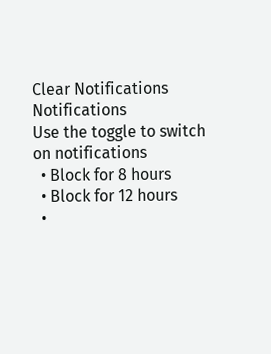Clear Notifications
Notifications
Use the toggle to switch on notifications
  • Block for 8 hours
  • Block for 12 hours
  •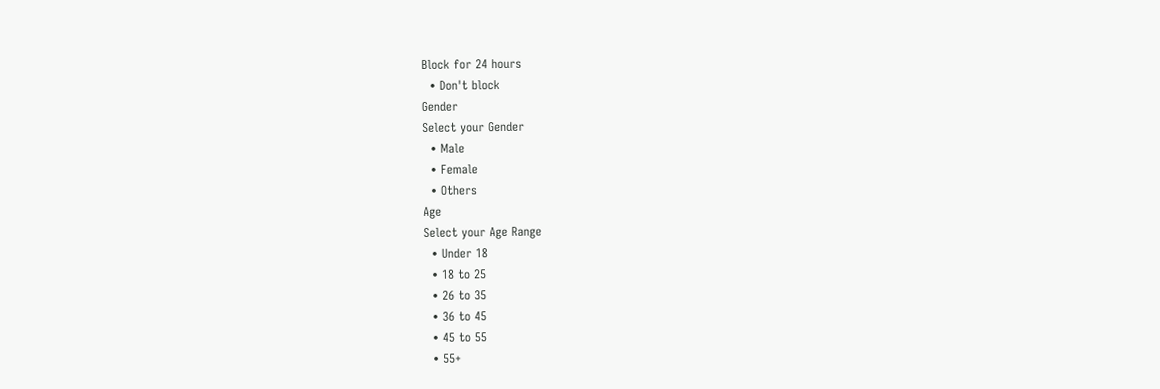Block for 24 hours
  • Don't block
Gender
Select your Gender
  • Male
  • Female
  • Others
Age
Select your Age Range
  • Under 18
  • 18 to 25
  • 26 to 35
  • 36 to 45
  • 45 to 55
  • 55+